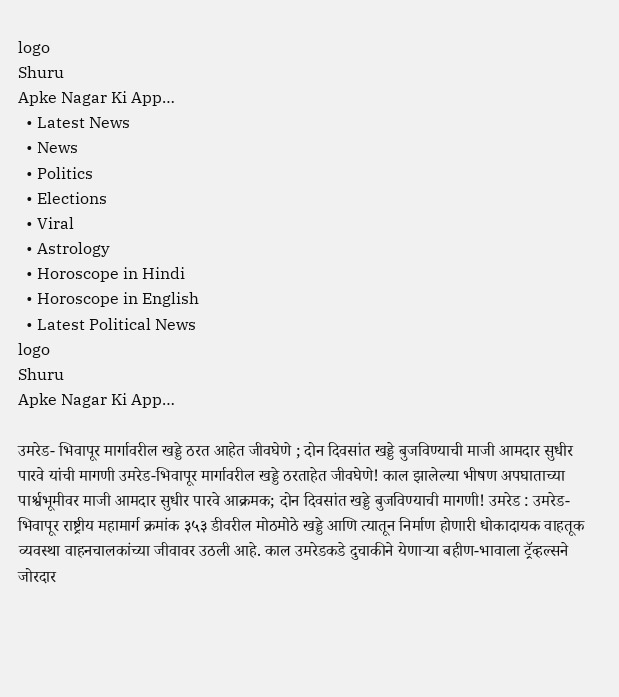logo
Shuru
Apke Nagar Ki App…
  • Latest News
  • News
  • Politics
  • Elections
  • Viral
  • Astrology
  • Horoscope in Hindi
  • Horoscope in English
  • Latest Political News
logo
Shuru
Apke Nagar Ki App…

उमरेड- भिवापूर मार्गावरील खड्डे ठरत आहेत जीवघेणे ; दोन दिवसांत खड्डे बुजविण्याची माजी आमदार सुधीर पारवे यांची मागणी उमरेड-भिवापूर मार्गावरील खड्डे ठरताहेत जीवघेणे! काल झालेल्या भीषण अपघाताच्या पार्श्वभूमीवर माजी आमदार सुधीर पारवे आक्रमक; दोन दिवसांत खड्डे बुजविण्याची मागणी! उमरेड : उमरेड-भिवापूर राष्ट्रीय महामार्ग क्रमांक ३५३ डीवरील मोठमोठे खड्डे आणि त्यातून निर्माण होणारी धोकादायक वाहतूक व्यवस्था वाहनचालकांच्या जीवावर उठली आहे. काल उमरेडकडे दुचाकीने येणाऱ्या बहीण-भावाला ट्रॅव्हल्सने जोरदार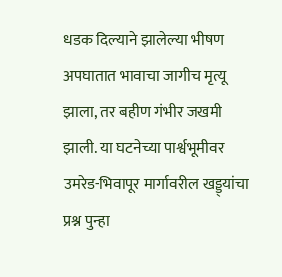धडक दिल्याने झालेल्या भीषण अपघातात भावाचा जागीच मृत्यू झाला, तर बहीण गंभीर जखमी झाली. या घटनेच्या पार्श्वभूमीवर उमरेड-भिवापूर मार्गावरील खड्ड्यांचा प्रश्न पुन्हा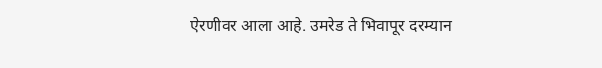ऐरणीवर आला आहे. उमरेड ते भिवापूर दरम्यान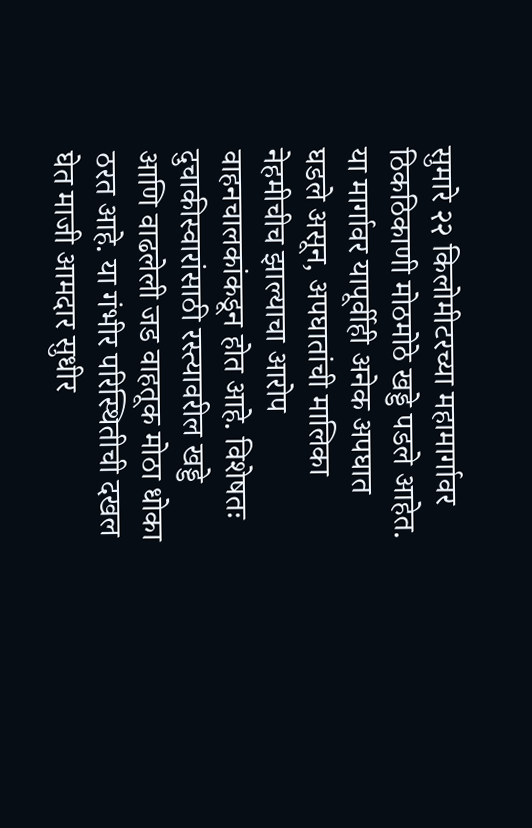सुमारे २२ किलोमीटरच्या महामार्गावर ठिकठिकाणी मोठमोठे खड्डे पडले आहेत. या मार्गावर यापूर्वीही अनेक अपघात घडले असून, अपघातांची मालिका नेहमीचीच झाल्याचा आरोप वाहनचालकांकडून होत आहे. विशेषतः दुचाकीस्वारांसाठी रस्त्यावरील खड्डे आणि वाढलेली जड वाहतूक मोठा धोका ठरत आहे. या गंभीर परिस्थितीची दखल घेत माजी आमदार सुधीर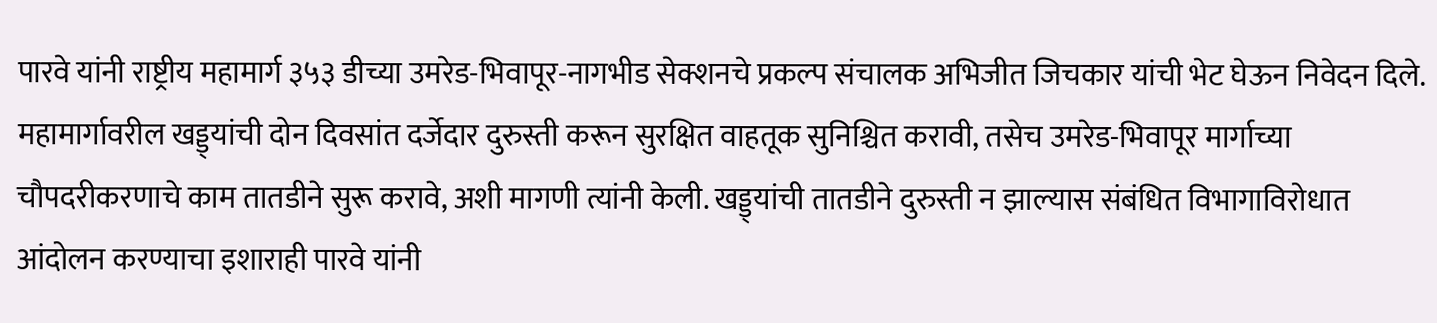पारवे यांनी राष्ट्रीय महामार्ग ३५३ डीच्या उमरेड-भिवापूर-नागभीड सेक्शनचे प्रकल्प संचालक अभिजीत जिचकार यांची भेट घेऊन निवेदन दिले. महामार्गावरील खड्ड्यांची दोन दिवसांत दर्जेदार दुरुस्ती करून सुरक्षित वाहतूक सुनिश्चित करावी, तसेच उमरेड-भिवापूर मार्गाच्या चौपदरीकरणाचे काम तातडीने सुरू करावे, अशी मागणी त्यांनी केली. खड्ड्यांची तातडीने दुरुस्ती न झाल्यास संबंधित विभागाविरोधात आंदोलन करण्याचा इशाराही पारवे यांनी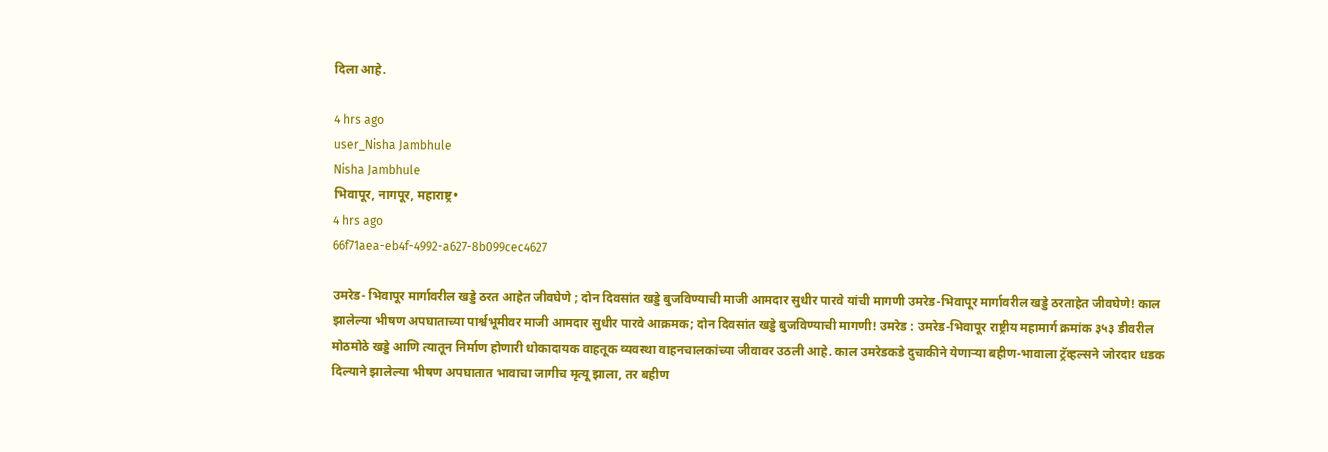दिला आहे.

4 hrs ago
user_Nisha Jambhule
Nisha Jambhule
भिवापूर, नागपूर, महाराष्ट्र•
4 hrs ago
66f71aea-eb4f-4992-a627-8b099cec4627

उमरेड- भिवापूर मार्गावरील खड्डे ठरत आहेत जीवघेणे ; दोन दिवसांत खड्डे बुजविण्याची माजी आमदार सुधीर पारवे यांची मागणी उमरेड-भिवापूर मार्गावरील खड्डे ठरताहेत जीवघेणे! काल झालेल्या भीषण अपघाताच्या पार्श्वभूमीवर माजी आमदार सुधीर पारवे आक्रमक; दोन दिवसांत खड्डे बुजविण्याची मागणी! उमरेड : उमरेड-भिवापूर राष्ट्रीय महामार्ग क्रमांक ३५३ डीवरील मोठमोठे खड्डे आणि त्यातून निर्माण होणारी धोकादायक वाहतूक व्यवस्था वाहनचालकांच्या जीवावर उठली आहे. काल उमरेडकडे दुचाकीने येणाऱ्या बहीण-भावाला ट्रॅव्हल्सने जोरदार धडक दिल्याने झालेल्या भीषण अपघातात भावाचा जागीच मृत्यू झाला, तर बहीण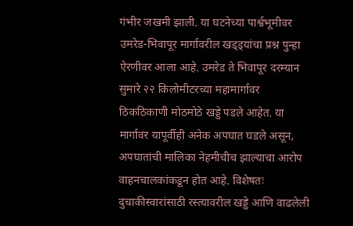गंभीर जखमी झाली. या घटनेच्या पार्श्वभूमीवर उमरेड-भिवापूर मार्गावरील खड्ड्यांचा प्रश्न पुन्हा ऐरणीवर आला आहे. उमरेड ते भिवापूर दरम्यान सुमारे २२ किलोमीटरच्या महामार्गावर ठिकठिकाणी मोठमोठे खड्डे पडले आहेत. या मार्गावर यापूर्वीही अनेक अपघात घडले असून, अपघातांची मालिका नेहमीचीच झाल्याचा आरोप वाहनचालकांकडून होत आहे. विशेषतः दुचाकीस्वारांसाठी रस्त्यावरील खड्डे आणि वाढलेली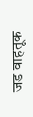जड वाहतूक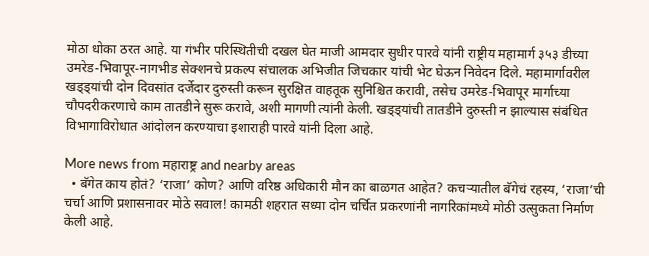मोठा धोका ठरत आहे. या गंभीर परिस्थितीची दखल घेत माजी आमदार सुधीर पारवे यांनी राष्ट्रीय महामार्ग ३५३ डीच्या उमरेड-भिवापूर-नागभीड सेक्शनचे प्रकल्प संचालक अभिजीत जिचकार यांची भेट घेऊन निवेदन दिले. महामार्गावरील खड्ड्यांची दोन दिवसांत दर्जेदार दुरुस्ती करून सुरक्षित वाहतूक सुनिश्चित करावी, तसेच उमरेड-भिवापूर मार्गाच्या चौपदरीकरणाचे काम तातडीने सुरू करावे, अशी मागणी त्यांनी केली. खड्ड्यांची तातडीने दुरुस्ती न झाल्यास संबंधित विभागाविरोधात आंदोलन करण्याचा इशाराही पारवे यांनी दिला आहे.

More news from महाराष्ट्र and nearby areas
  • बॅगेत काय होतं? ‘राजा’ कोण? आणि वरिष्ठ अधिकारी मौन का बाळगत आहेत? कचऱ्यातील बॅगेचं रहस्य, ‘राजा’ची चर्चा आणि प्रशासनावर मोठे सवाल! कामठी शहरात सध्या दोन चर्चित प्रकरणांनी नागरिकांमध्ये मोठी उत्सुकता निर्माण केली आहे.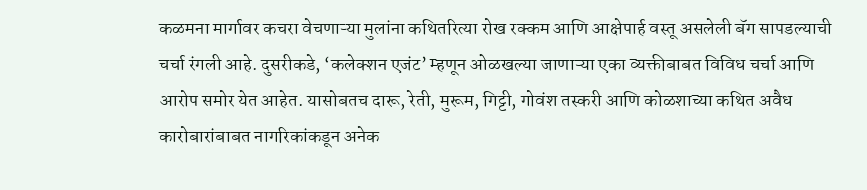कळमना मार्गावर कचरा वेचणाऱ्या मुलांना कथितरित्या रोख रक्कम आणि आक्षेपार्ह वस्तू असलेली बॅग सापडल्याची चर्चा रंगली आहे. दुसरीकडे, ‘कलेक्शन एजंट’ म्हणून ओळखल्या जाणाऱ्या एका व्यक्तीबाबत विविध चर्चा आणि आरोप समोर येत आहेत. यासोबतच दारू, रेती, मुरूम, गिट्टी, गोवंश तस्करी आणि कोळशाच्या कथित अवैध कारोबारांबाबत नागरिकांकडून अनेक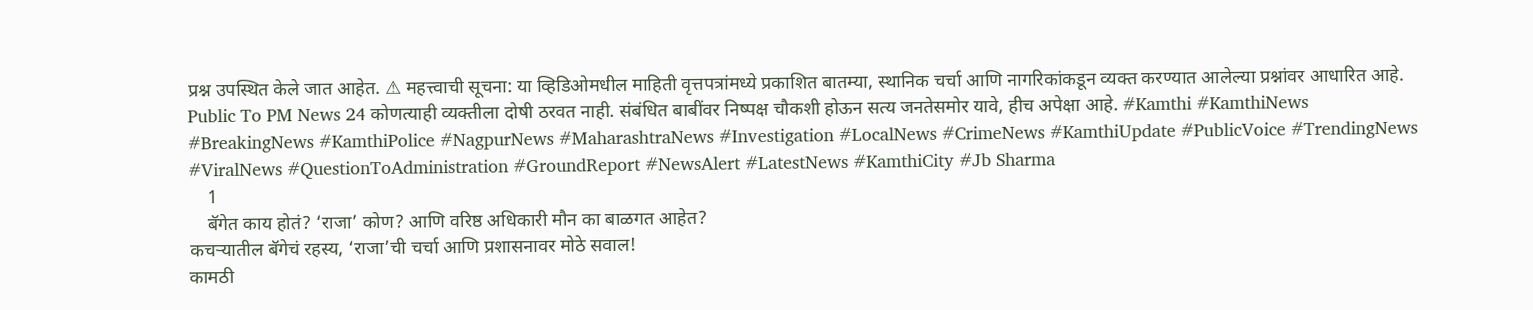प्रश्न उपस्थित केले जात आहेत. ⚠ महत्त्वाची सूचना: या व्हिडिओमधील माहिती वृत्तपत्रांमध्ये प्रकाशित बातम्या, स्थानिक चर्चा आणि नागरिकांकडून व्यक्त करण्यात आलेल्या प्रश्नांवर आधारित आहे. Public To PM News 24 कोणत्याही व्यक्तीला दोषी ठरवत नाही. संबंधित बाबींवर निष्पक्ष चौकशी होऊन सत्य जनतेसमोर यावे, हीच अपेक्षा आहे. #Kamthi #KamthiNews #BreakingNews #KamthiPolice #NagpurNews #MaharashtraNews #Investigation #LocalNews #CrimeNews #KamthiUpdate #PublicVoice #TrendingNews #ViralNews #QuestionToAdministration #GroundReport #NewsAlert #LatestNews #KamthiCity #Jb Sharma
    1
    बॅगेत काय होतं? ‘राजा’ कोण? आणि वरिष्ठ अधिकारी मौन का बाळगत आहेत?
कचऱ्यातील बॅगेचं रहस्य, ‘राजा’ची चर्चा आणि प्रशासनावर मोठे सवाल!
कामठी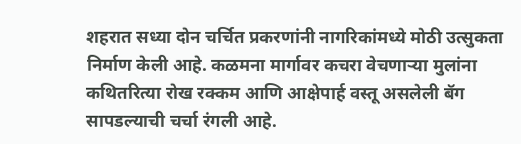शहरात सध्या दोन चर्चित प्रकरणांनी नागरिकांमध्ये मोठी उत्सुकता निर्माण केली आहे. कळमना मार्गावर कचरा वेचणाऱ्या मुलांना कथितरित्या रोख रक्कम आणि आक्षेपार्ह वस्तू असलेली बॅग सापडल्याची चर्चा रंगली आहे.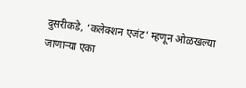दुसरीकडे, ‘कलेक्शन एजंट’ म्हणून ओळखल्या जाणाऱ्या एका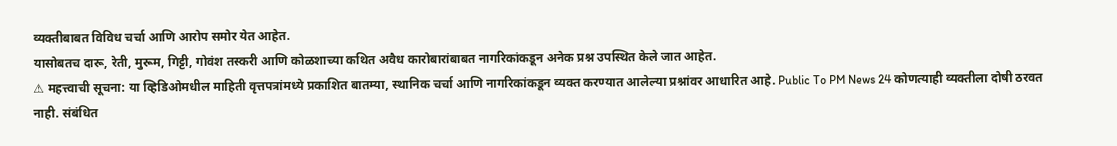व्यक्तीबाबत विविध चर्चा आणि आरोप समोर येत आहेत.
यासोबतच दारू, रेती, मुरूम, गिट्टी, गोवंश तस्करी आणि कोळशाच्या कथित अवैध कारोबारांबाबत नागरिकांकडून अनेक प्रश्न उपस्थित केले जात आहेत.
⚠ महत्त्वाची सूचना: या व्हिडिओमधील माहिती वृत्तपत्रांमध्ये प्रकाशित बातम्या, स्थानिक चर्चा आणि नागरिकांकडून व्यक्त करण्यात आलेल्या प्रश्नांवर आधारित आहे. Public To PM News 24 कोणत्याही व्यक्तीला दोषी ठरवत नाही. संबंधित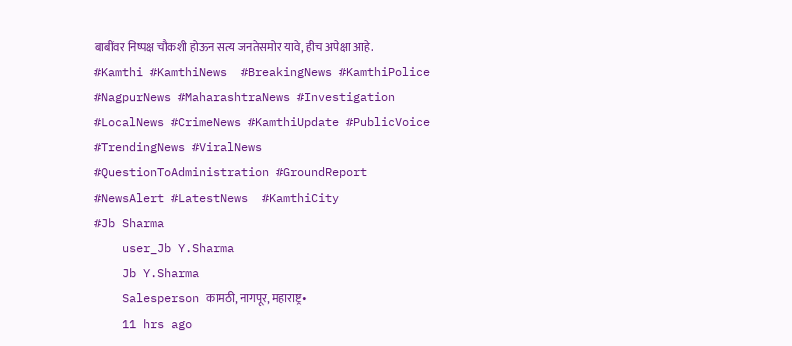बाबींवर निष्पक्ष चौकशी होऊन सत्य जनतेसमोर यावे, हीच अपेक्षा आहे.
#Kamthi #KamthiNews  #BreakingNews #KamthiPolice #NagpurNews #MaharashtraNews #Investigation #LocalNews #CrimeNews #KamthiUpdate #PublicVoice #TrendingNews #ViralNews #QuestionToAdministration #GroundReport #NewsAlert #LatestNews  #KamthiCity
#Jb Sharma
    user_Jb Y.Sharma
    Jb Y.Sharma
    Salesperson कामठी, नागपूर, महाराष्ट्र•
    11 hrs ago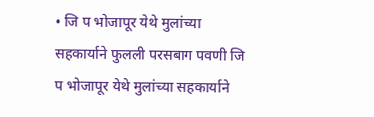• जि प भोजापूर येथे मुलांच्या सहकार्याने फुलली परसबाग पवणी जि प भोजापूर येथे मुलांच्या सहकार्याने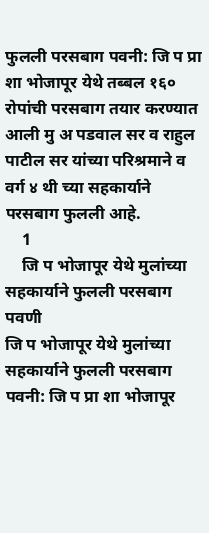फुलली परसबाग पवनी: जि प प्रा शा भोजापूर येथे तब्बल १६० रोपांची परसबाग तयार करण्यात आली मु अ पडवाल सर व राहुल पाटील सर यांच्या परिश्रमाने व वर्ग ४ थी च्या सहकार्याने परसबाग फुलली आहे.
    1
    जि प भोजापूर येथे मुलांच्या सहकार्याने फुलली परसबाग पवणी
जि प भोजापूर येथे मुलांच्या सहकार्याने फुलली परसबाग
पवनी: जि प प्रा शा भोजापूर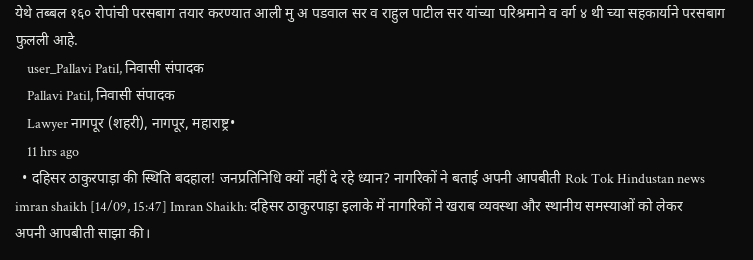येथे तब्बल १६० रोपांची परसबाग तयार करण्यात आली मु अ पडवाल सर व राहुल पाटील सर यांच्या परिश्रमाने व वर्ग ४ थी च्या सहकार्याने परसबाग फुलली आहे.
    user_Pallavi Patil, निवासी संपादक
    Pallavi Patil, निवासी संपादक
    Lawyer नागपूर (शहरी), नागपूर, महाराष्ट्र•
    11 hrs ago
  • दहिसर ठाकुरपाड़ा की स्थिति बदहाल! जनप्रतिनिधि क्यों नहीं दे रहे ध्यान? नागरिकों ने बताई अपनी आपबीती Rok Tok Hindustan news imran shaikh [14/09, 15:47] Imran Shaikh: दहिसर ठाकुरपाड़ा इलाके में नागरिकों ने खराब व्यवस्था और स्थानीय समस्याओं को लेकर अपनी आपबीती साझा की।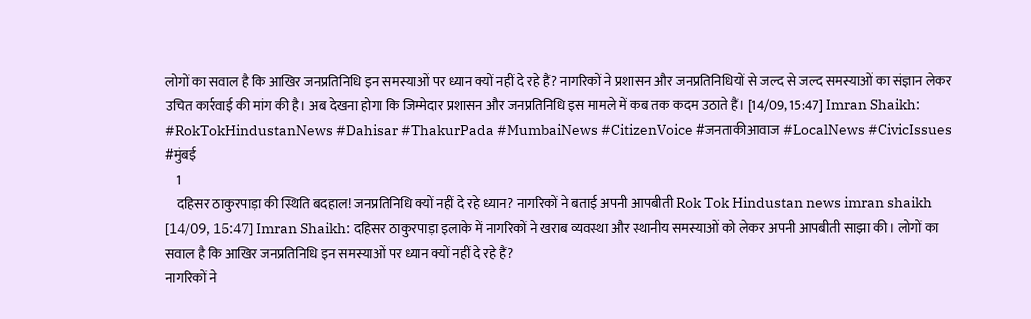लोगों का सवाल है कि आखिर जनप्रतिनिधि इन समस्याओं पर ध्यान क्यों नहीं दे रहे हैं? नागरिकों ने प्रशासन और जनप्रतिनिधियों से जल्द से जल्द समस्याओं का संज्ञान लेकर उचित कार्रवाई की मांग की है। अब देखना होगा कि जिम्मेदार प्रशासन और जनप्रतिनिधि इस मामले में कब तक कदम उठाते हैं। [14/09, 15:47] Imran Shaikh: #RokTokHindustanNews #Dahisar #ThakurPada #MumbaiNews #CitizenVoice #जनताकीआवाज #LocalNews #CivicIssues #मुंबई
    1
    दहिसर ठाकुरपाड़ा की स्थिति बदहाल! जनप्रतिनिधि क्यों नहीं दे रहे ध्यान? नागरिकों ने बताई अपनी आपबीती Rok Tok Hindustan news imran shaikh
[14/09, 15:47] Imran Shaikh: दहिसर ठाकुरपाड़ा इलाके में नागरिकों ने खराब व्यवस्था और स्थानीय समस्याओं को लेकर अपनी आपबीती साझा की। लोगों का सवाल है कि आखिर जनप्रतिनिधि इन समस्याओं पर ध्यान क्यों नहीं दे रहे हैं?
नागरिकों ने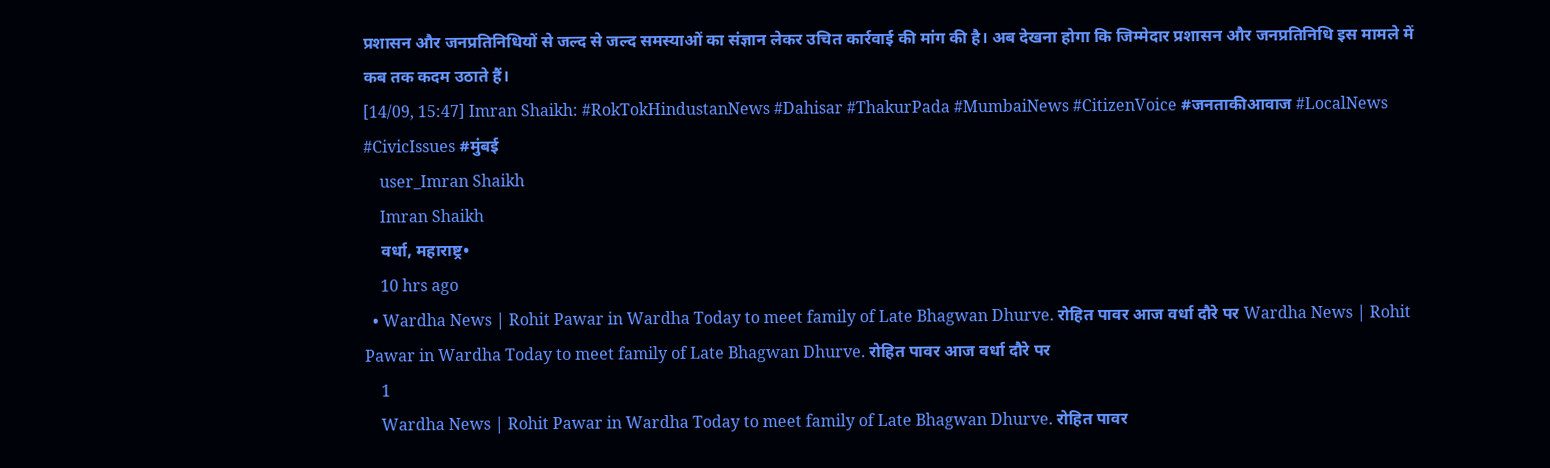प्रशासन और जनप्रतिनिधियों से जल्द से जल्द समस्याओं का संज्ञान लेकर उचित कार्रवाई की मांग की है। अब देखना होगा कि जिम्मेदार प्रशासन और जनप्रतिनिधि इस मामले में कब तक कदम उठाते हैं।
[14/09, 15:47] Imran Shaikh: #RokTokHindustanNews #Dahisar #ThakurPada #MumbaiNews #CitizenVoice #जनताकीआवाज #LocalNews #CivicIssues #मुंबई
    user_Imran Shaikh
    Imran Shaikh
    वर्धा, महाराष्ट्र•
    10 hrs ago
  • Wardha News | Rohit Pawar in Wardha Today to meet family of Late Bhagwan Dhurve. रोहित पावर आज वर्धा दौरे पर Wardha News | Rohit Pawar in Wardha Today to meet family of Late Bhagwan Dhurve. रोहित पावर आज वर्धा दौरे पर
    1
    Wardha News | Rohit Pawar in Wardha Today to meet family of Late Bhagwan Dhurve. रोहित पावर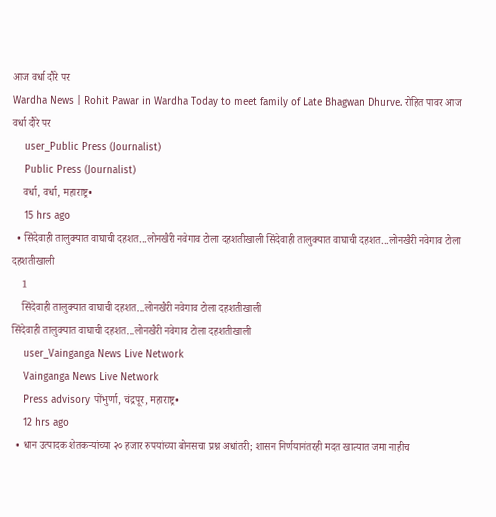आज वर्धा दौरे पर
Wardha News | Rohit Pawar in Wardha Today to meet family of Late Bhagwan Dhurve. रोहित पावर आज वर्धा दौरे पर
    user_Public Press (Journalist)
    Public Press (Journalist)
    वर्धा, वर्धा, महाराष्ट्र•
    15 hrs ago
  • सिंदेवाही तालुक्यात वाघाची दहशत...लोनखैरी नवेगाव टोला दहशतीखाली सिंदेवाही तालुक्यात वाघाची दहशत...लोनखैरी नवेगाव टोला दहशतीखाली
    1
    सिंदेवाही तालुक्यात वाघाची दहशत...लोनखैरी नवेगाव टोला दहशतीखाली
सिंदेवाही तालुक्यात वाघाची दहशत...लोनखैरी नवेगाव टोला दहशतीखाली
    user_Vainganga News Live Network
    Vainganga News Live Network
    Press advisory पोंभुर्णा, चंद्रपूर, महाराष्ट्र•
    12 hrs ago
  • धान उत्पादक शेतकऱ्यांच्या २० हजार रुपयांच्या बोनसचा प्रश्न अधांतरी; शासन निर्णयानंतरही मदत खात्यात जमा नाहीच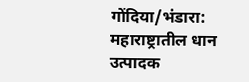गोंदिया/भंडारा: महाराष्ट्रातील धान उत्पादक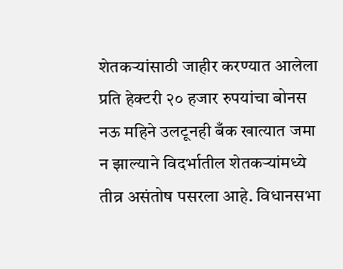शेतकऱ्यांसाठी जाहीर करण्यात आलेला प्रति हेक्टरी २० हजार रुपयांचा बोनस नऊ महिने उलटूनही बँक खात्यात जमा न झाल्याने विदर्भातील शेतकऱ्यांमध्ये तीव्र असंतोष पसरला आहे. विधानसभा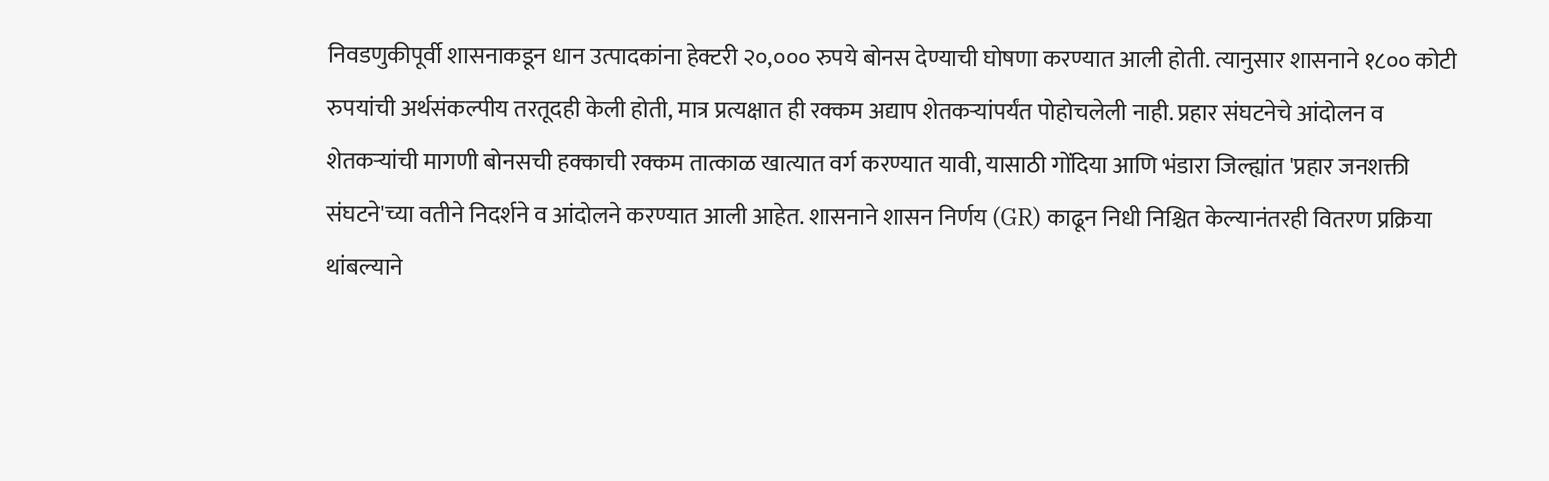निवडणुकीपूर्वी शासनाकडून धान उत्पादकांना हेक्टरी २०,००० रुपये बोनस देण्याची घोषणा करण्यात आली होती. त्यानुसार शासनाने १८०० कोटी रुपयांची अर्थसंकल्पीय तरतूदही केली होती, मात्र प्रत्यक्षात ही रक्कम अद्याप शेतकऱ्यांपर्यंत पोहोचलेली नाही. प्रहार संघटनेचे आंदोलन व शेतकऱ्यांची मागणी बोनसची हक्काची रक्कम तात्काळ खात्यात वर्ग करण्यात यावी, यासाठी गोंदिया आणि भंडारा जिल्ह्यांत 'प्रहार जनशक्ती संघटने'च्या वतीने निदर्शने व आंदोलने करण्यात आली आहेत. शासनाने शासन निर्णय (GR) काढून निधी निश्चित केल्यानंतरही वितरण प्रक्रिया थांबल्याने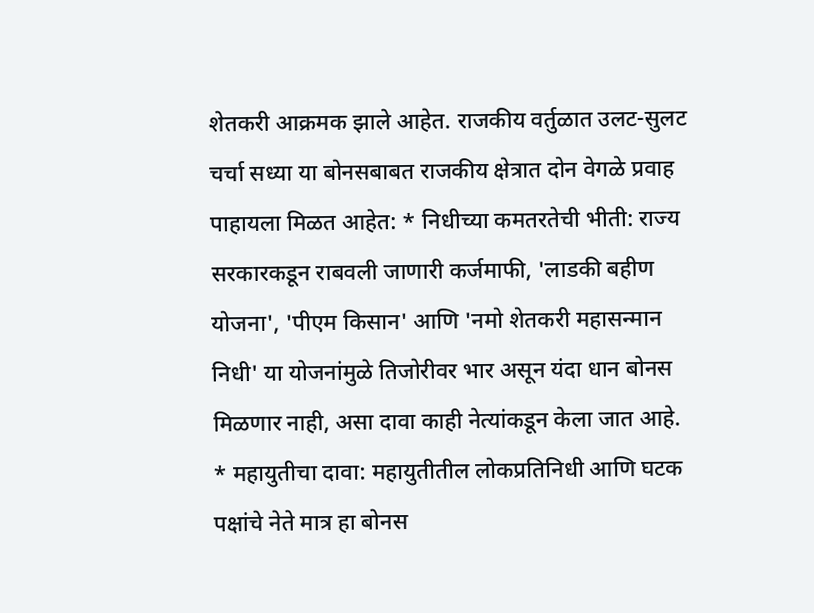शेतकरी आक्रमक झाले आहेत. राजकीय वर्तुळात उलट-सुलट चर्चा सध्या या बोनसबाबत राजकीय क्षेत्रात दोन वेगळे प्रवाह पाहायला मिळत आहेत: * निधीच्या कमतरतेची भीती: राज्य सरकारकडून राबवली जाणारी कर्जमाफी, 'लाडकी बहीण योजना', 'पीएम किसान' आणि 'नमो शेतकरी महासन्मान निधी' या योजनांमुळे तिजोरीवर भार असून यंदा धान बोनस मिळणार नाही, असा दावा काही नेत्यांकडून केला जात आहे. * महायुतीचा दावा: महायुतीतील लोकप्रतिनिधी आणि घटक पक्षांचे नेते मात्र हा बोनस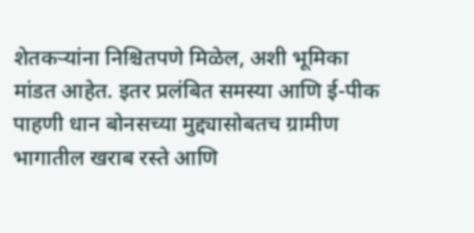शेतकऱ्यांना निश्चितपणे मिळेल, अशी भूमिका मांडत आहेत. इतर प्रलंबित समस्या आणि ई-पीक पाहणी धान बोनसच्या मुद्द्यासोबतच ग्रामीण भागातील खराब रस्ते आणि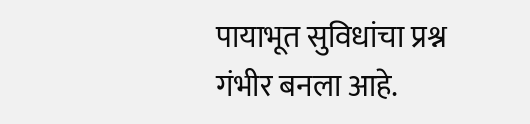पायाभूत सुविधांचा प्रश्न गंभीर बनला आहे.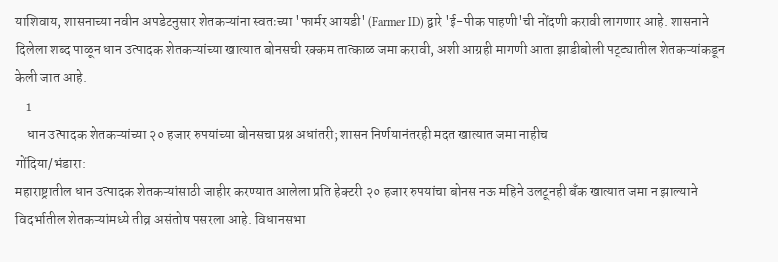याशिवाय, शासनाच्या नवीन अपडेटनुसार शेतकऱ्यांना स्वतःच्या 'फार्मर आयडी' (Farmer ID) द्वारे 'ई-पीक पाहणी'ची नोंदणी करावी लागणार आहे. शासनाने दिलेला शब्द पाळून धान उत्पादक शेतकऱ्यांच्या खात्यात बोनसची रक्कम तात्काळ जमा करावी, अशी आग्रही मागणी आता झाडीबोली पट्ट्यातील शेतकऱ्यांकडून केली जात आहे.
    1
    धान उत्पादक शेतकऱ्यांच्या २० हजार रुपयांच्या बोनसचा प्रश्न अधांतरी; शासन निर्णयानंतरही मदत खात्यात जमा नाहीच
गोंदिया/भंडारा:
महाराष्ट्रातील धान उत्पादक शेतकऱ्यांसाठी जाहीर करण्यात आलेला प्रति हेक्टरी २० हजार रुपयांचा बोनस नऊ महिने उलटूनही बँक खात्यात जमा न झाल्याने विदर्भातील शेतकऱ्यांमध्ये तीव्र असंतोष पसरला आहे. विधानसभा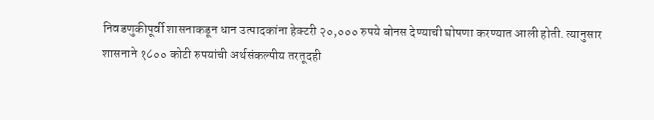निवडणुकीपूर्वी शासनाकडून धान उत्पादकांना हेक्टरी २०,००० रुपये बोनस देण्याची घोषणा करण्यात आली होती. त्यानुसार शासनाने १८०० कोटी रुपयांची अर्थसंकल्पीय तरतूदही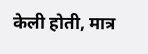केली होती, मात्र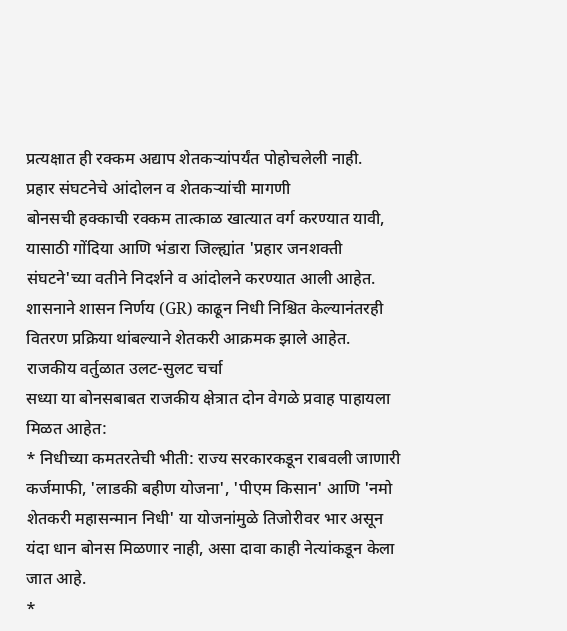प्रत्यक्षात ही रक्कम अद्याप शेतकऱ्यांपर्यंत पोहोचलेली नाही.
प्रहार संघटनेचे आंदोलन व शेतकऱ्यांची मागणी
बोनसची हक्काची रक्कम तात्काळ खात्यात वर्ग करण्यात यावी, यासाठी गोंदिया आणि भंडारा जिल्ह्यांत 'प्रहार जनशक्ती संघटने'च्या वतीने निदर्शने व आंदोलने करण्यात आली आहेत. शासनाने शासन निर्णय (GR) काढून निधी निश्चित केल्यानंतरही वितरण प्रक्रिया थांबल्याने शेतकरी आक्रमक झाले आहेत.
राजकीय वर्तुळात उलट-सुलट चर्चा
सध्या या बोनसबाबत राजकीय क्षेत्रात दोन वेगळे प्रवाह पाहायला मिळत आहेत:
* निधीच्या कमतरतेची भीती: राज्य सरकारकडून राबवली जाणारी कर्जमाफी, 'लाडकी बहीण योजना', 'पीएम किसान' आणि 'नमो शेतकरी महासन्मान निधी' या योजनांमुळे तिजोरीवर भार असून यंदा धान बोनस मिळणार नाही, असा दावा काही नेत्यांकडून केला जात आहे.
*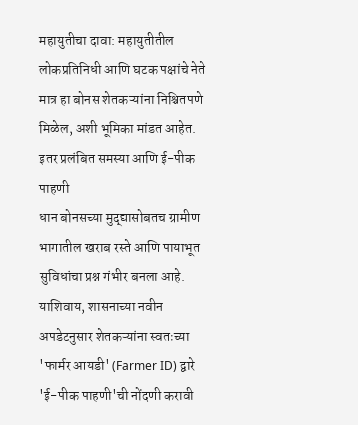महायुतीचा दावा: महायुतीतील लोकप्रतिनिधी आणि घटक पक्षांचे नेते मात्र हा बोनस शेतकऱ्यांना निश्चितपणे मिळेल, अशी भूमिका मांडत आहेत.
इतर प्रलंबित समस्या आणि ई-पीक पाहणी
धान बोनसच्या मुद्द्यासोबतच ग्रामीण भागातील खराब रस्ते आणि पायाभूत सुविधांचा प्रश्न गंभीर बनला आहे. याशिवाय, शासनाच्या नवीन अपडेटनुसार शेतकऱ्यांना स्वतःच्या 'फार्मर आयडी' (Farmer ID) द्वारे 'ई-पीक पाहणी'ची नोंदणी करावी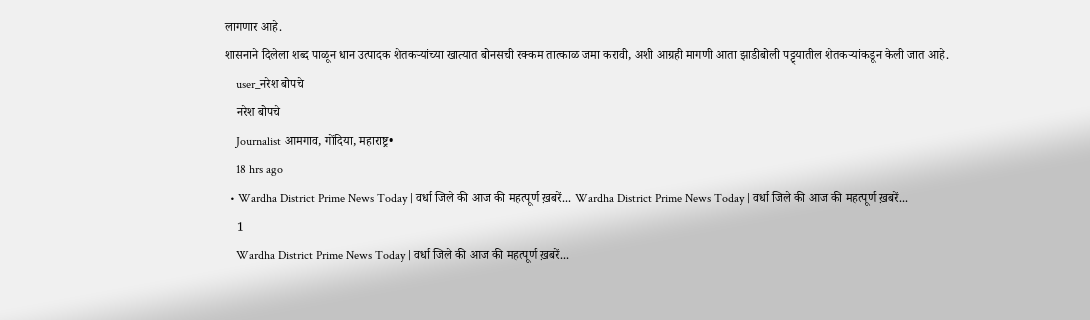लागणार आहे.
शासनाने दिलेला शब्द पाळून धान उत्पादक शेतकऱ्यांच्या खात्यात बोनसची रक्कम तात्काळ जमा करावी, अशी आग्रही मागणी आता झाडीबोली पट्ट्यातील शेतकऱ्यांकडून केली जात आहे.
    user_नरेश बोपचे
    नरेश बोपचे
    Journalist आमगाव, गोंदिया, महाराष्ट्र•
    18 hrs ago
  • Wardha District Prime News Today | वर्धा जिले की आज की महत्पूर्ण ख़बरें... Wardha District Prime News Today | वर्धा जिले की आज की महत्पूर्ण ख़बरें...
    1
    Wardha District Prime News Today | वर्धा जिले की आज की महत्पूर्ण ख़बरें...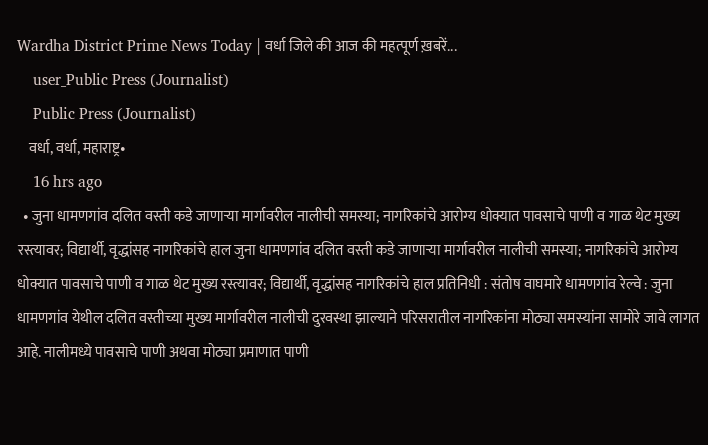Wardha District Prime News Today | वर्धा जिले की आज की महत्पूर्ण ख़बरें...
    user_Public Press (Journalist)
    Public Press (Journalist)
    वर्धा, वर्धा, महाराष्ट्र•
    16 hrs ago
  • जुना धामणगांव दलित वस्ती कडे जाणाऱ्या मार्गावरील नालीची समस्या; नागरिकांचे आरोग्य धोक्यात पावसाचे पाणी व गाळ थेट मुख्य रस्त्यावर; विद्यार्थी, वृद्धांसह नागरिकांचे हाल जुना धामणगांव दलित वस्ती कडे जाणाऱ्या मार्गावरील नालीची समस्या; नागरिकांचे आरोग्य धोक्यात पावसाचे पाणी व गाळ थेट मुख्य रस्त्यावर; विद्यार्थी, वृद्धांसह नागरिकांचे हाल प्रतिनिधी : संतोष वाघमारे धामणगांव रेल्वे : जुना धामणगांव येथील दलित वस्तीच्या मुख्य मार्गावरील नालीची दुरवस्था झाल्याने परिसरातील नागरिकांना मोठ्या समस्यांना सामोरे जावे लागत आहे. नालीमध्ये पावसाचे पाणी अथवा मोठ्या प्रमाणात पाणी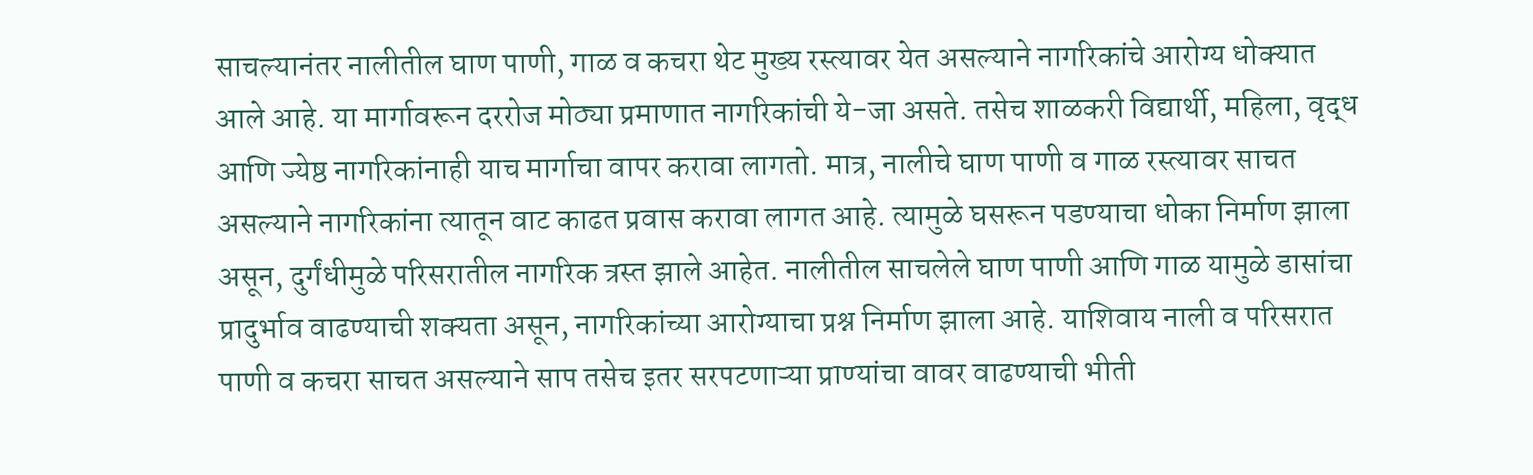साचल्यानंतर नालीतील घाण पाणी, गाळ व कचरा थेट मुख्य रस्त्यावर येत असल्याने नागरिकांचे आरोग्य धोक्यात आले आहे. या मार्गावरून दररोज मोठ्या प्रमाणात नागरिकांची ये-जा असते. तसेच शाळकरी विद्यार्थी, महिला, वृद्ध आणि ज्येष्ठ नागरिकांनाही याच मार्गाचा वापर करावा लागतो. मात्र, नालीचे घाण पाणी व गाळ रस्त्यावर साचत असल्याने नागरिकांना त्यातून वाट काढत प्रवास करावा लागत आहे. त्यामुळे घसरून पडण्याचा धोका निर्माण झाला असून, दुर्गंधीमुळे परिसरातील नागरिक त्रस्त झाले आहेत. नालीतील साचलेले घाण पाणी आणि गाळ यामुळे डासांचा प्रादुर्भाव वाढण्याची शक्यता असून, नागरिकांच्या आरोग्याचा प्रश्न निर्माण झाला आहे. याशिवाय नाली व परिसरात पाणी व कचरा साचत असल्याने साप तसेच इतर सरपटणाऱ्या प्राण्यांचा वावर वाढण्याची भीती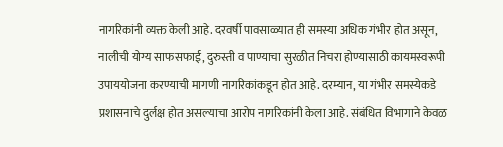नागरिकांनी व्यक्त केली आहे. दरवर्षी पावसाळ्यात ही समस्या अधिक गंभीर होत असून, नालीची योग्य साफसफाई, दुरुस्ती व पाण्याचा सुरळीत निचरा होण्यासाठी कायमस्वरूपी उपाययोजना करण्याची मागणी नागरिकांकडून होत आहे. दरम्यान, या गंभीर समस्येकडे प्रशासनाचे दुर्लक्ष होत असल्याचा आरोप नागरिकांनी केला आहे. संबंधित विभागाने केवळ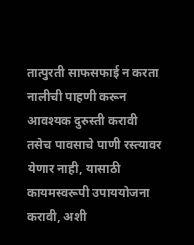तात्पुरती साफसफाई न करता नालीची पाहणी करून आवश्यक दुरुस्ती करावी तसेच पावसाचे पाणी रस्त्यावर येणार नाही, यासाठी कायमस्वरूपी उपाययोजना करावी, अशी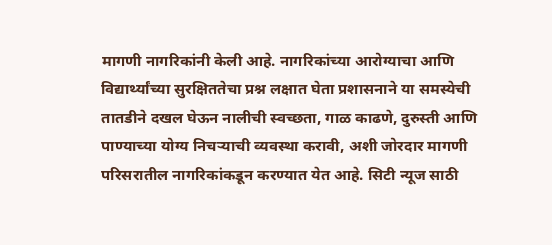मागणी नागरिकांनी केली आहे. नागरिकांच्या आरोग्याचा आणि विद्यार्थ्यांच्या सुरक्षिततेचा प्रश्न लक्षात घेता प्रशासनाने या समस्येची तातडीने दखल घेऊन नालीची स्वच्छता, गाळ काढणे, दुरुस्ती आणि पाण्याच्या योग्य निचऱ्याची व्यवस्था करावी, अशी जोरदार मागणी परिसरातील नागरिकांकडून करण्यात येत आहे. सिटी न्यूज साठी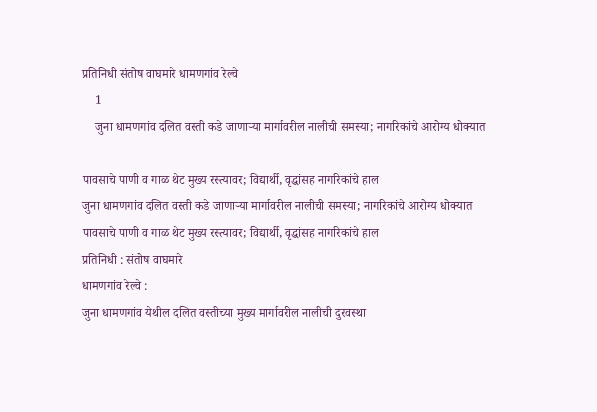प्रतिनिधी संतोष वाघमारे धामणगांव रेल्वे
    1
    जुना धामणगांव दलित वस्ती कडे जाणाऱ्या मार्गावरील नालीची समस्या; नागरिकांचे आरोग्य धोक्यात

पावसाचे पाणी व गाळ थेट मुख्य रस्त्यावर; विद्यार्थी, वृद्धांसह नागरिकांचे हाल
जुना धामणगांव दलित वस्ती कडे जाणाऱ्या मार्गावरील नालीची समस्या; नागरिकांचे आरोग्य धोक्यात
पावसाचे पाणी व गाळ थेट मुख्य रस्त्यावर; विद्यार्थी, वृद्धांसह नागरिकांचे हाल
प्रतिनिधी : संतोष वाघमारे
धामणगांव रेल्वे :
जुना धामणगांव येथील दलित वस्तीच्या मुख्य मार्गावरील नालीची दुरवस्था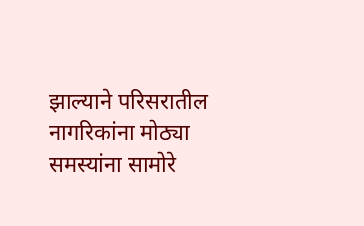झाल्याने परिसरातील नागरिकांना मोठ्या समस्यांना सामोरे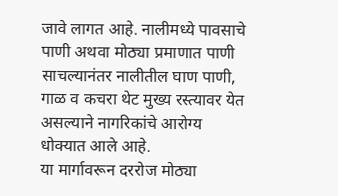जावे लागत आहे. नालीमध्ये पावसाचे पाणी अथवा मोठ्या प्रमाणात पाणी साचल्यानंतर नालीतील घाण पाणी, गाळ व कचरा थेट मुख्य रस्त्यावर येत असल्याने नागरिकांचे आरोग्य धोक्यात आले आहे.
या मार्गावरून दररोज मोठ्या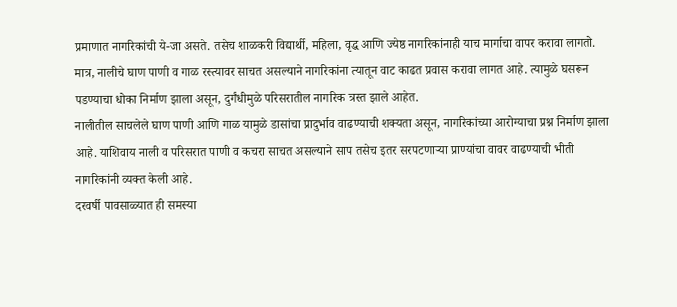प्रमाणात नागरिकांची ये-जा असते. तसेच शाळकरी विद्यार्थी, महिला, वृद्ध आणि ज्येष्ठ नागरिकांनाही याच मार्गाचा वापर करावा लागतो. मात्र, नालीचे घाण पाणी व गाळ रस्त्यावर साचत असल्याने नागरिकांना त्यातून वाट काढत प्रवास करावा लागत आहे. त्यामुळे घसरून पडण्याचा धोका निर्माण झाला असून, दुर्गंधीमुळे परिसरातील नागरिक त्रस्त झाले आहेत.
नालीतील साचलेले घाण पाणी आणि गाळ यामुळे डासांचा प्रादुर्भाव वाढण्याची शक्यता असून, नागरिकांच्या आरोग्याचा प्रश्न निर्माण झाला आहे. याशिवाय नाली व परिसरात पाणी व कचरा साचत असल्याने साप तसेच इतर सरपटणाऱ्या प्राण्यांचा वावर वाढण्याची भीती नागरिकांनी व्यक्त केली आहे.
दरवर्षी पावसाळ्यात ही समस्या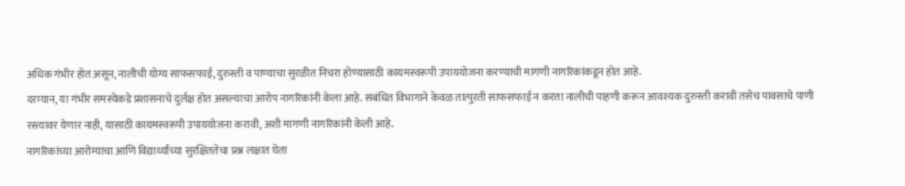अधिक गंभीर होत असून, नालीची योग्य साफसफाई, दुरुस्ती व पाण्याचा सुरळीत निचरा होण्यासाठी कायमस्वरूपी उपाययोजना करण्याची मागणी नागरिकांकडून होत आहे.
दरम्यान, या गंभीर समस्येकडे प्रशासनाचे दुर्लक्ष होत असल्याचा आरोप नागरिकांनी केला आहे. संबंधित विभागाने केवळ तात्पुरती साफसफाई न करता नालीची पाहणी करून आवश्यक दुरुस्ती करावी तसेच पावसाचे पाणी रस्त्यावर येणार नाही, यासाठी कायमस्वरूपी उपाययोजना करावी, अशी मागणी नागरिकांनी केली आहे.
नागरिकांच्या आरोग्याचा आणि विद्यार्थ्यांच्या सुरक्षिततेचा प्रश्न लक्षात घेता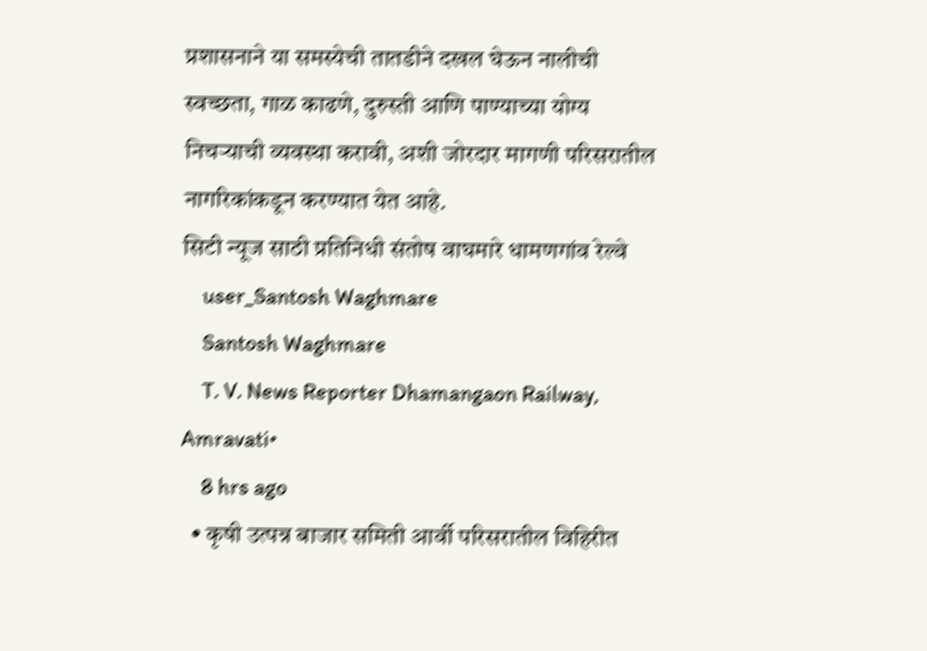प्रशासनाने या समस्येची तातडीने दखल घेऊन नालीची स्वच्छता, गाळ काढणे, दुरुस्ती आणि पाण्याच्या योग्य निचऱ्याची व्यवस्था करावी, अशी जोरदार मागणी परिसरातील नागरिकांकडून करण्यात येत आहे.
सिटी न्यूज साठी प्रतिनिधी संतोष वाघमारे धामणगांव रेल्वे
    user_Santosh Waghmare
    Santosh Waghmare
    T. V. News Reporter Dhamangaon Railway, Amravati•
    8 hrs ago
  • कृषी उत्पन्न बाजार समिती आर्वी परिसरातील विहिरीत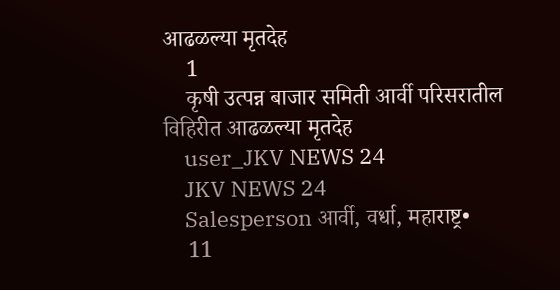आढळल्या मृतदेह
    1
    कृषी उत्पन्न बाजार समिती आर्वी परिसरातील विहिरीत आढळल्या मृतदेह
    user_JKV NEWS 24
    JKV NEWS 24
    Salesperson आर्वी, वर्धा, महाराष्ट्र•
    11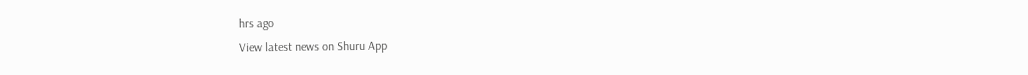hrs ago
View latest news on Shuru App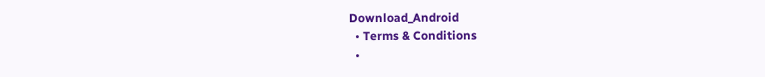Download_Android
  • Terms & Conditions
  •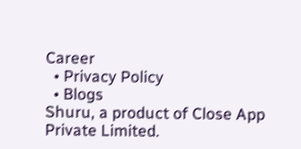Career
  • Privacy Policy
  • Blogs
Shuru, a product of Close App Private Limited.